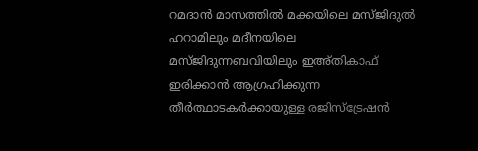റമദാൻ മാസത്തിൽ മക്കയിലെ മസ്ജിദുൽ ഹറാമിലും മദീനയിലെ മസ്ജിദുന്നബവിയിലും ഇഅ്തികാഫ് ഇരിക്കാൻ ആഗ്രഹിക്കുന്ന തീർത്ഥാടകർക്കായുള്ള രജിസ്ട്രേഷൻ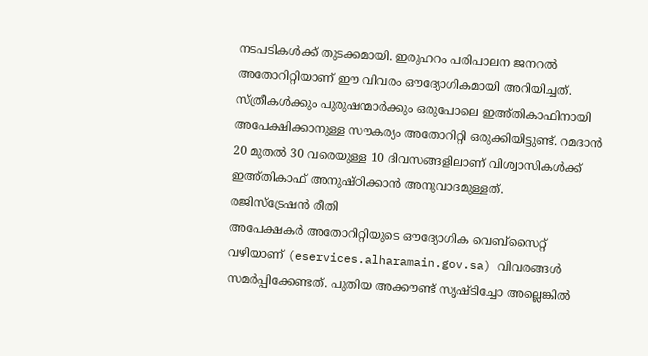നടപടികൾക്ക് തുടക്കമായി. ഇരുഹറം പരിപാലന ജനറൽ അതോറിറ്റിയാണ് ഈ വിവരം ഔദ്യോഗികമായി അറിയിച്ചത്.
സ്ത്രീകൾക്കും പുരുഷന്മാർക്കും ഒരുപോലെ ഇഅ്തികാഫിനായി അപേക്ഷിക്കാനുള്ള സൗകര്യം അതോറിറ്റി ഒരുക്കിയിട്ടുണ്ട്. റമദാൻ 20 മുതൽ 30 വരെയുള്ള 10 ദിവസങ്ങളിലാണ് വിശ്വാസികൾക്ക് ഇഅ്തികാഫ് അനുഷ്ഠിക്കാൻ അനുവാദമുള്ളത്.
രജിസ്ട്രേഷൻ രീതി
അപേക്ഷകർ അതോറിറ്റിയുടെ ഔദ്യോഗിക വെബ്സൈറ്റ് വഴിയാണ് (eservices.alharamain.gov.sa) വിവരങ്ങൾ സമർപ്പിക്കേണ്ടത്. പുതിയ അക്കൗണ്ട് സൃഷ്ടിച്ചോ അല്ലെങ്കിൽ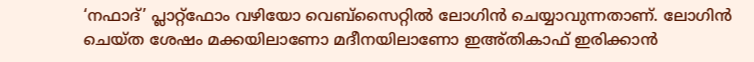‘നഫാദ്’ പ്ലാറ്റ്ഫോം വഴിയോ വെബ്സൈറ്റിൽ ലോഗിൻ ചെയ്യാവുന്നതാണ്. ലോഗിൻ ചെയ്ത ശേഷം മക്കയിലാണോ മദീനയിലാണോ ഇഅ്തികാഫ് ഇരിക്കാൻ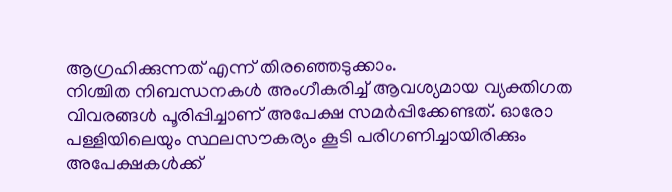ആഗ്രഹിക്കുന്നത് എന്ന് തിരഞ്ഞെടുക്കാം.
നിശ്ചിത നിബന്ധനകൾ അംഗീകരിച്ച് ആവശ്യമായ വ്യക്തിഗത വിവരങ്ങൾ പൂരിപ്പിച്ചാണ് അപേക്ഷ സമർപ്പിക്കേണ്ടത്. ഓരോ പള്ളിയിലെയും സ്ഥലസൗകര്യം കൂടി പരിഗണിച്ചായിരിക്കും അപേക്ഷകൾക്ക്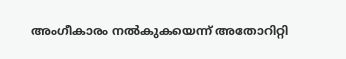അംഗീകാരം നൽകുകയെന്ന് അതോറിറ്റി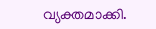വ്യക്തമാക്കി.